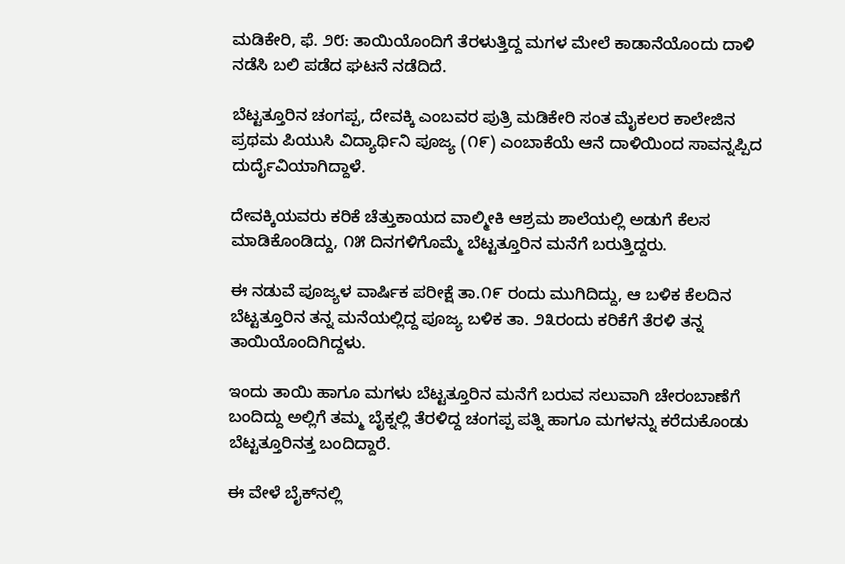ಮಡಿಕೇರಿ, ಫೆ. ೨೮: ತಾಯಿಯೊಂದಿಗೆ ತೆರಳುತ್ತಿದ್ದ ಮಗಳ ಮೇಲೆ ಕಾಡಾನೆಯೊಂದು ದಾಳಿ ನಡೆಸಿ ಬಲಿ ಪಡೆದ ಘಟನೆ ನಡೆದಿದೆ.

ಬೆಟ್ಟತ್ತೂರಿನ ಚಂಗಪ್ಪ, ದೇವಕ್ಕಿ ಎಂಬವರ ಪುತ್ರಿ ಮಡಿಕೇರಿ ಸಂತ ಮೈಕಲರ ಕಾಲೇಜಿನ ಪ್ರಥಮ ಪಿಯುಸಿ ವಿದ್ಯಾರ್ಥಿನಿ ಪೂಜ್ಯ (೧೯) ಎಂಬಾಕೆಯೆ ಆನೆ ದಾಳಿಯಿಂದ ಸಾವನ್ನಪ್ಪಿದ ದುರ್ದೈವಿಯಾಗಿದ್ದಾಳೆ.

ದೇವಕ್ಕಿಯವರು ಕರಿಕೆ ಚೆತ್ತುಕಾಯದ ವಾಲ್ಮೀಕಿ ಆಶ್ರಮ ಶಾಲೆಯಲ್ಲಿ ಅಡುಗೆ ಕೆಲಸ ಮಾಡಿಕೊಂಡಿದ್ದು, ೧೫ ದಿನಗಳಿಗೊಮ್ಮೆ ಬೆಟ್ಟತ್ತೂರಿನ ಮನೆಗೆ ಬರುತ್ತಿದ್ದರು.

ಈ ನಡುವೆ ಪೂಜ್ಯಳ ವಾರ್ಷಿಕ ಪರೀಕ್ಷೆ ತಾ.೧೯ ರಂದು ಮುಗಿದಿದ್ದು, ಆ ಬಳಿಕ ಕೆಲದಿನ ಬೆಟ್ಟತ್ತೂರಿನ ತನ್ನ ಮನೆಯಲ್ಲಿದ್ದ ಪೂಜ್ಯ ಬಳಿಕ ತಾ. ೨೩ರಂದು ಕರಿಕೆಗೆ ತೆರಳಿ ತನ್ನ ತಾಯಿಯೊಂದಿಗಿದ್ದಳು.

ಇಂದು ತಾಯಿ ಹಾಗೂ ಮಗಳು ಬೆಟ್ಟತ್ತೂರಿನ ಮನೆಗೆ ಬರುವ ಸಲುವಾಗಿ ಚೇರಂಬಾಣೆಗೆ ಬಂದಿದ್ದು ಅಲ್ಲಿಗೆ ತಮ್ಮ ಬೈಕ್ನಲ್ಲಿ ತೆರಳಿದ್ದ ಚಂಗಪ್ಪ ಪತ್ನಿ ಹಾಗೂ ಮಗಳನ್ನು ಕರೆದುಕೊಂಡು ಬೆಟ್ಟತ್ತೂರಿನತ್ತ ಬಂದಿದ್ದಾರೆ.

ಈ ವೇಳೆ ಬೈಕ್‌ನಲ್ಲಿ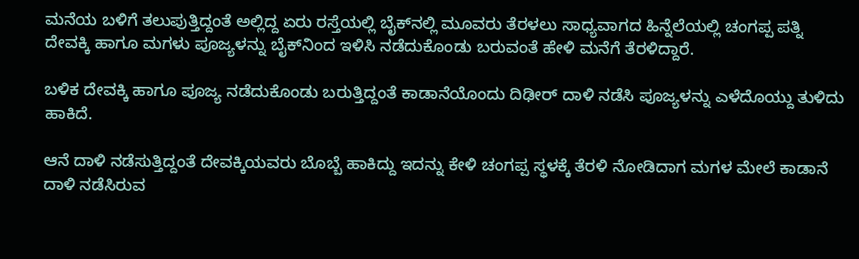ಮನೆಯ ಬಳಿಗೆ ತಲುಪುತ್ತಿದ್ದಂತೆ ಅಲ್ಲಿದ್ದ ಏರು ರಸ್ತೆಯಲ್ಲಿ ಬೈಕ್‌ನಲ್ಲಿ ಮೂವರು ತೆರಳಲು ಸಾಧ್ಯವಾಗದ ಹಿನ್ನೆಲೆಯಲ್ಲಿ ಚಂಗಪ್ಪ ಪತ್ನಿ ದೇವಕ್ಕಿ ಹಾಗೂ ಮಗಳು ಪೂಜ್ಯಳನ್ನು ಬೈಕ್‌ನಿಂದ ಇಳಿಸಿ ನಡೆದುಕೊಂಡು ಬರುವಂತೆ ಹೇಳಿ ಮನೆಗೆ ತೆರಳಿದ್ದಾರೆ.

ಬಳಿಕ ದೇವಕ್ಕಿ ಹಾಗೂ ಪೂಜ್ಯ ನಡೆದುಕೊಂಡು ಬರುತ್ತಿದ್ದಂತೆ ಕಾಡಾನೆಯೊಂದು ದಿಢೀರ್ ದಾಳಿ ನಡೆಸಿ ಪೂಜ್ಯಳನ್ನು ಎಳೆದೊಯ್ದು ತುಳಿದು ಹಾಕಿದೆ.

ಆನೆ ದಾಳಿ ನಡೆಸುತ್ತಿದ್ದಂತೆ ದೇವಕ್ಕಿಯವರು ಬೊಬ್ಬೆ ಹಾಕಿದ್ದು ಇದನ್ನು ಕೇಳಿ ಚಂಗಪ್ಪ ಸ್ಥಳಕ್ಕೆ ತೆರಳಿ ನೋಡಿದಾಗ ಮಗಳ ಮೇಲೆ ಕಾಡಾನೆ ದಾಳಿ ನಡೆಸಿರುವ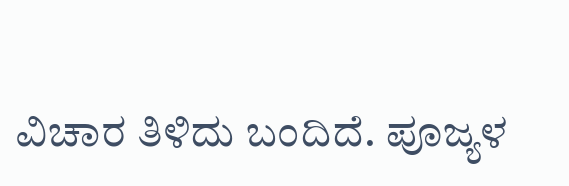ವಿಚಾರ ತಿಳಿದು ಬಂದಿದೆ. ಪೂಜ್ಯಳ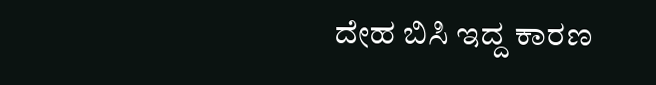ದೇಹ ಬಿಸಿ ಇದ್ದ ಕಾರಣ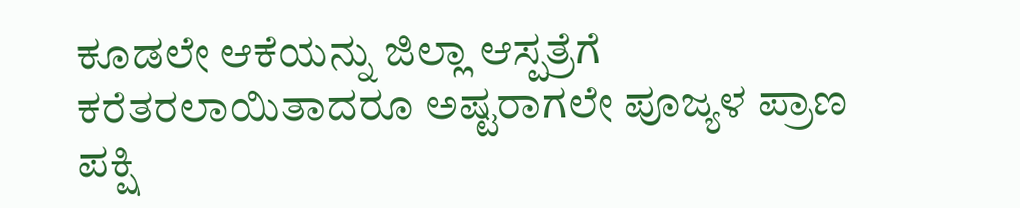ಕೂಡಲೇ ಆಕೆಯನ್ನು ಜಿಲ್ಲಾ ಆಸ್ಪತ್ರೆಗೆ ಕರೆತರಲಾಯಿತಾದರೂ ಅಷ್ಟರಾಗಲೇ ಪೂಜ್ಯಳ ಪ್ರಾಣ ಪಕ್ಷಿ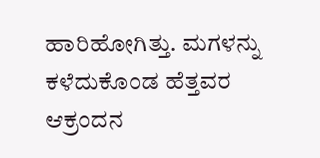ಹಾರಿಹೋಗಿತ್ತು. ಮಗಳನ್ನು ಕಳೆದುಕೊಂಡ ಹೆತ್ತವರ ಆಕ್ರಂದನ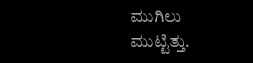ಮುಗಿಲು ಮುಟ್ಟಿತ್ತು.